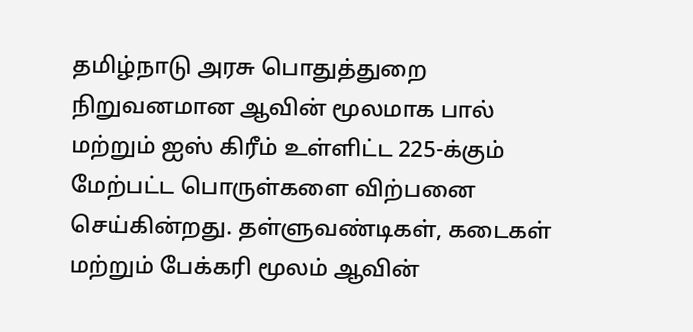தமிழ்நாடு அரசு பொதுத்துறை நிறுவனமான ஆவின் மூலமாக பால் மற்றும் ஐஸ் கிரீம் உள்ளிட்ட 225-க்கும் மேற்பட்ட பொருள்களை விற்பனை செய்கின்றது. தள்ளுவண்டிகள், கடைகள் மற்றும் பேக்கரி மூலம் ஆவின்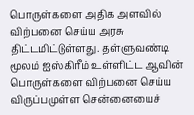பொருள்களை அதிக அளவில் விற்பனை செய்ய அரசு திட்டமிட்டுள்ளது. தள்ளுவண்டி மூலம் ஐஸ்கிரீம் உள்ளிட்ட ஆவின் பொருள்களை விற்பனை செய்ய விருப்பமுள்ள சென்னையைச்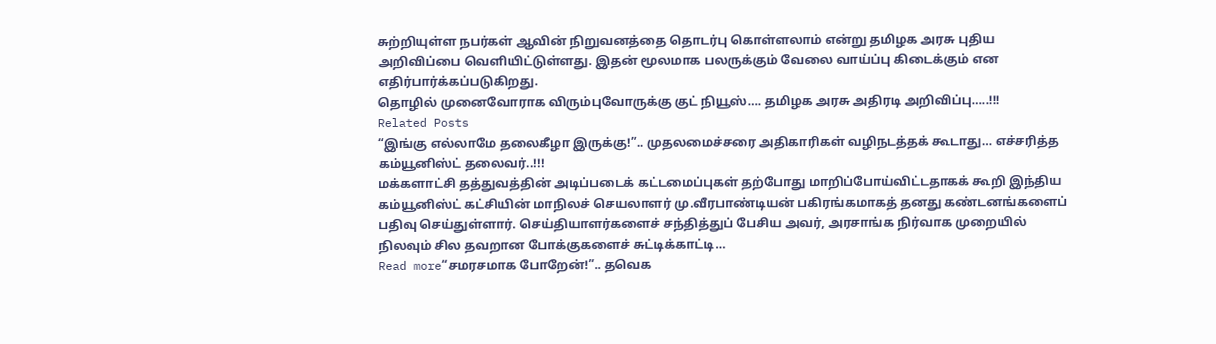சுற்றியுள்ள நபர்கள் ஆவின் நிறுவனத்தை தொடர்பு கொள்ளலாம் என்று தமிழக அரசு புதிய அறிவிப்பை வெளியிட்டுள்ளது. இதன் மூலமாக பலருக்கும் வேலை வாய்ப்பு கிடைக்கும் என எதிர்பார்க்கப்படுகிறது.
தொழில் முனைவோராக விரும்புவோருக்கு குட் நியூஸ்…. தமிழக அரசு அதிரடி அறிவிப்பு…..!!!
Related Posts
“இங்கு எல்லாமே தலைகீழா இருக்கு!”.. முதலமைச்சரை அதிகாரிகள் வழிநடத்தக் கூடாது… எச்சரித்த கம்யூனிஸ்ட் தலைவர்..!!!
மக்களாட்சி தத்துவத்தின் அடிப்படைக் கட்டமைப்புகள் தற்போது மாறிப்போய்விட்டதாகக் கூறி இந்திய கம்யூனிஸ்ட் கட்சியின் மாநிலச் செயலாளர் மு.வீரபாண்டியன் பகிரங்கமாகத் தனது கண்டனங்களைப் பதிவு செய்துள்ளார். செய்தியாளர்களைச் சந்தித்துப் பேசிய அவர், அரசாங்க நிர்வாக முறையில் நிலவும் சில தவறான போக்குகளைச் சுட்டிக்காட்டி…
Read more“சமரசமாக போறேன்!”.. தவெக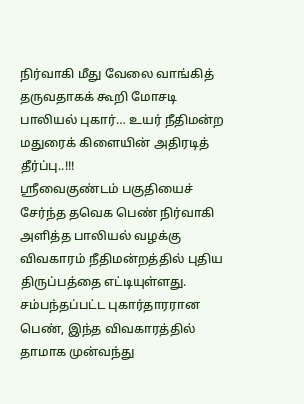நிர்வாகி மீது வேலை வாங்கித் தருவதாகக் கூறி மோசடி பாலியல் புகார்… உயர் நீதிமன்ற மதுரைக் கிளையின் அதிரடித் தீர்ப்பு..!!!
ஸ்ரீவைகுண்டம் பகுதியைச் சேர்ந்த தவெக பெண் நிர்வாகி அளித்த பாலியல் வழக்கு விவகாரம் நீதிமன்றத்தில் புதிய திருப்பத்தை எட்டியுள்ளது. சம்பந்தப்பட்ட புகார்தாரரான பெண், இந்த விவகாரத்தில் தாமாக முன்வந்து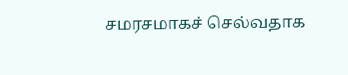சமரசமாகச் செல்வதாக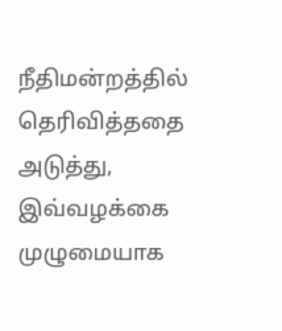நீதிமன்றத்தில் தெரிவித்ததை அடுத்து, இவ்வழக்கை முழுமையாக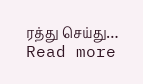ரத்து செய்து…
Read more